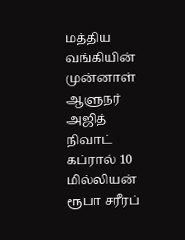மத்திய வங்கியின் முன்னாள் ஆளுநர் அஜித் நிவாட் கப்ரால் 10 மில்லியன் ரூபா சரீரப்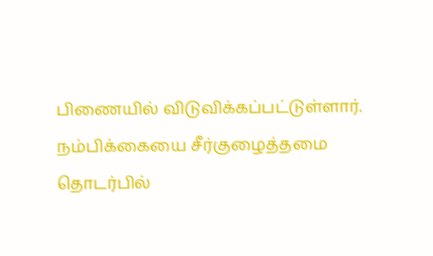பிணையில் விடுவிக்கப்பட்டுள்ளார்.
நம்பிக்கையை சீர்குழைத்தமை தொடர்பில்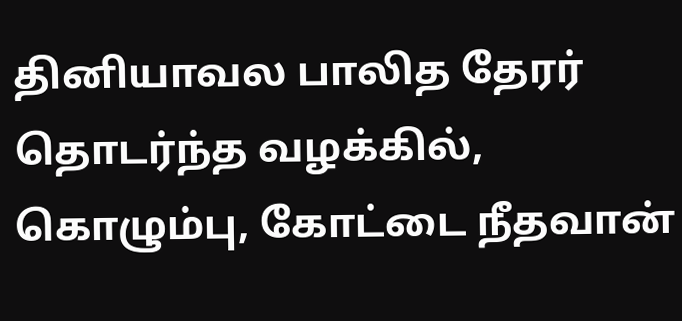தினியாவல பாலித தேரர் தொடர்ந்த வழக்கில், கொழும்பு, கோட்டை நீதவான்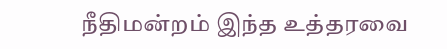நீதிமன்றம் இந்த உத்தரவை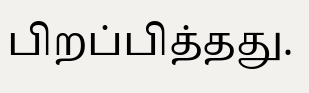பிறப்பித்தது.